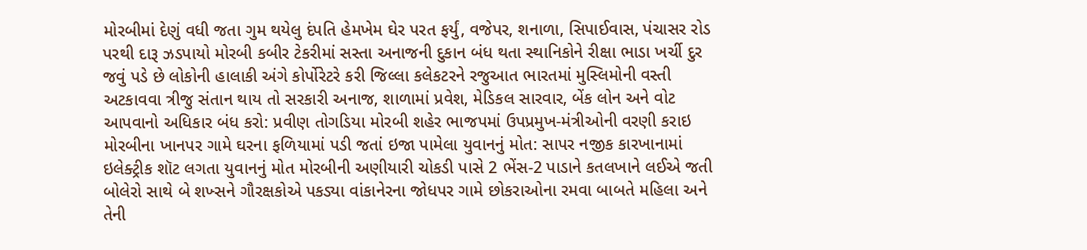મોરબીમાં દેણું વધી જતા ગુમ થયેલુ દંપતિ હેમખેમ ઘેર પરત ફર્યું, વજેપર, શનાળા, સિપાઈવાસ, પંચાસર રોડ પરથી દારૂ ઝડપાયો મોરબી કબીર ટેકરીમાં સસ્તા અનાજની દુકાન બંધ થતા સ્થાનિકોને રીક્ષા ભાડા ખર્ચી દુર જવું પડે છે લોકોની હાલાકી અંગે કોર્પોરેટરે કરી જિલ્લા કલેકટરને રજુઆત ભારતમાં મુસ્લિમોની વસ્તી અટકાવવા ત્રીજુ સંતાન થાય તો સરકારી અનાજ, શાળામાં પ્રવેશ, મેડિકલ સારવાર, બેંક લોન અને વોટ આપવાનો અધિકાર બંધ કરો: પ્રવીણ તોગડિયા મોરબી શહેર ભાજપમાં ઉપપ્રમુખ-મંત્રીઓની વરણી કરાઇ મોરબીના ખાનપર ગામે ઘરના ફળિયામાં પડી જતાં ઇજા પામેલા યુવાનનું મોત: સાપર નજીક કારખાનામાં ઇલેક્ટ્રીક શૉટ લગતા યુવાનનું મોત મોરબીની અણીયારી ચોકડી પાસે 2 ભેંસ-2 પાડાને કતલખાને લઈએ જતી બોલેરો સાથે બે શખ્સને ગૌરક્ષકોએ પકડ્યા વાંકાનેરના જોધપર ગામે છોકરાઓના રમવા બાબતે મહિલા અને તેની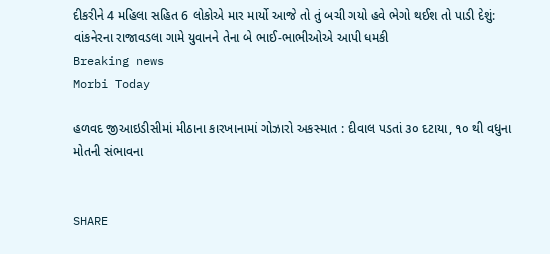દીકરીને 4 મહિલા સહિત 6 લોકોએ માર માર્યો આજે તો તું બચી ગયો હવે ભેગો થઈશ તો પાડી દેશું: વાંકનેરના રાજાવડલા ગામે યુવાનને તેના બે ભાઈ-ભાભીઓએ આપી ધમકી
Breaking news
Morbi Today

હળવદ જીઆઇડીસીમાં મીઠાના કારખાનામાં ગોઝારો અકસ્માત : દીવાલ પડતાં ૩૦ દટાયા, ૧૦ થી વધુના મોતની સંભાવના


SHARE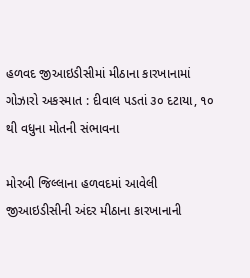હળવદ જીઆઇડીસીમાં મીઠાના કારખાનામાં ગોઝારો અકસ્માત : દીવાલ પડતાં ૩૦ દટાયા, ૧૦ થી વધુના મોતની સંભાવના

મોરબી જિલ્લાના હળવદમાં આવેલી જીઆઇડીસીની અંદર મીઠાના કારખાનાની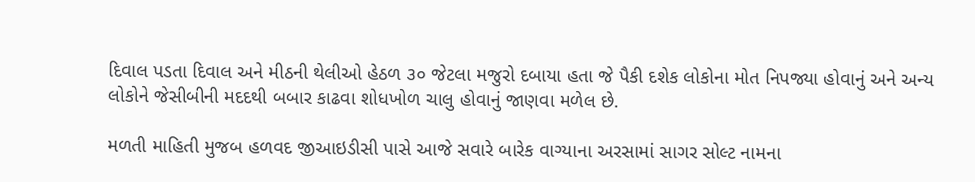દિવાલ પડતા દિવાલ અને મીઠની થેલીઓ હેઠળ ૩૦ જેટલા મજુરો દબાયા હતા જે પૈકી દશેક લોકોના મોત નિપજ્યા હોવાનું અને અન્ય લોકોને જેસીબીની મદદથી બબાર કાઢવા શોધખોળ ચાલુ હોવાનું જાણવા મળેલ છે.

મળતી માહિતી મુજબ હળવદ જીઆઇડીસી પાસે આજે સવારે બારેક વાગ્યાના અરસામાં સાગર સોલ્ટ નામના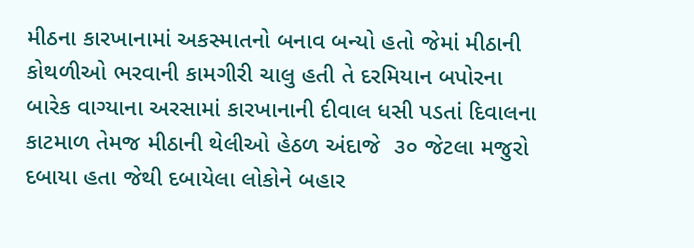મીઠના કારખાનામાં અકસ્માતનો બનાવ બન્યો હતો જેમાં મીઠાની કોથળીઓ ભરવાની કામગીરી ચાલુ હતી તે દરમિયાન બપોરના બારેક વાગ્યાના અરસામાં કારખાનાની દીવાલ ધસી પડતાં દિવાલના કાટમાળ તેમજ મીઠાની થેલીઓ હેઠળ અંદાજે  ૩૦ જેટલા મજુરો દબાયા હતા જેથી દબાયેલા લોકોને બહાર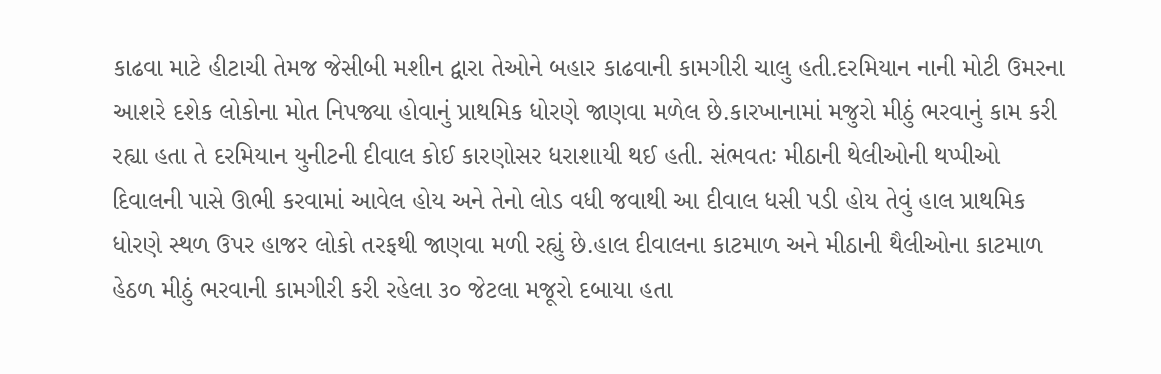કાઢવા માટે હીટાચી તેમજ જેસીબી મશીન દ્વારા તેઓને બહાર કાઢવાની કામગીરી ચાલુ હતી.દરમિયાન નાની મોટી ઉમરના આશરે દશેક લોકોના મોત નિપજ્યા હોવાનું પ્રાથમિક ધોરણે જાણવા મળેલ છે.કારખાનામાં મજુરો મીઠું ભરવાનું કામ કરી રહ્યા હતા તે દરમિયાન યુનીટની દીવાલ કોઈ કારણોસર ધરાશાયી થઈ હતી. સંભવતઃ મીઠાની થેલીઓની થપ્પીઓ દિવાલની પાસે ઊભી કરવામાં આવેલ હોય અને તેનો લોડ વધી જવાથી આ દીવાલ ધસી પડી હોય તેવું હાલ પ્રાથમિક ધોરણે સ્થળ ઉપર હાજર લોકો તરફથી જાણવા મળી રહ્યું છે.હાલ દીવાલના કાટમાળ અને મીઠાની થૈલીઓના કાટમાળ હેઠળ મીઠું ભરવાની કામગીરી કરી રહેલા ૩૦ જેટલા મજૂરો દબાયા હતા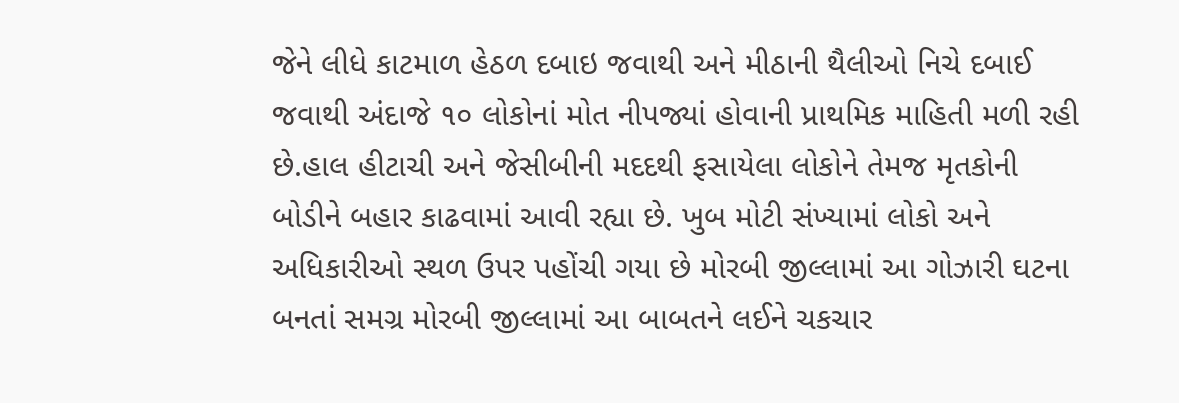જેને લીધે કાટમાળ હેઠળ દબાઇ જવાથી અને મીઠાની થૈલીઓ નિચે દબાઈ જવાથી અંદાજે ૧૦ લોકોનાં મોત નીપજ્યાં હોવાની પ્રાથમિક માહિતી મળી રહી છે.હાલ હીટાચી અને જેસીબીની મદદથી ફસાયેલા લોકોને તેમજ મૃતકોની બોડીને બહાર કાઢવામાં આવી રહ્યા છે. ખુબ મોટી સંખ્યામાં લોકો અને અધિકારીઓ સ્થળ ઉપર પહોંચી ગયા છે મોરબી જીલ્લામાં આ ગોઝારી ઘટના બનતાં સમગ્ર મોરબી જીલ્લામાં આ બાબતને લઈને ચકચાર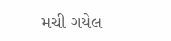મચી ગયેલ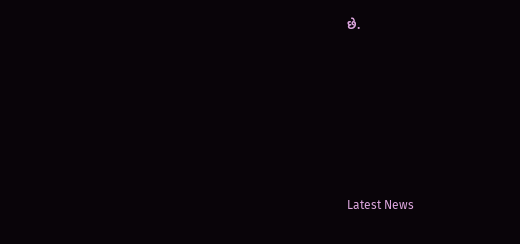છે.






Latest News